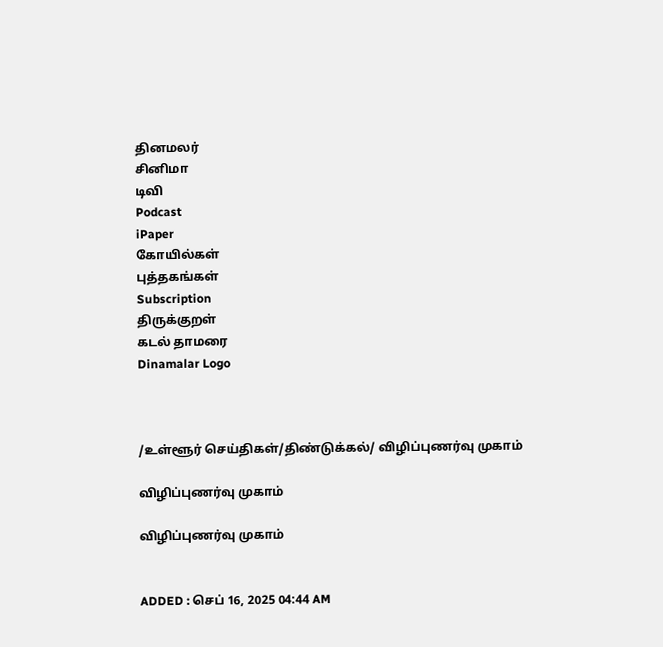தினமலர்
சினிமா
டிவி
Podcast
iPaper
கோயில்கள்
புத்தகங்கள்
Subscription
திருக்குறள்
கடல் தாமரை
Dinamalar Logo



/உள்ளூர் செய்திகள்/திண்டுக்கல்/ விழிப்புணர்வு முகாம்

விழிப்புணர்வு முகாம்

விழிப்புணர்வு முகாம்


ADDED : செப் 16, 2025 04:44 AM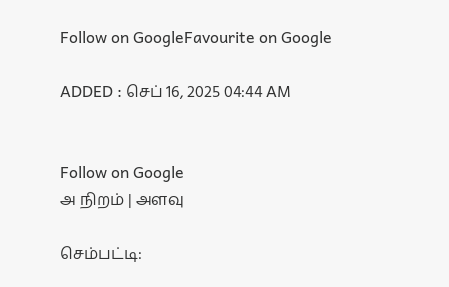Follow on GoogleFavourite on Google

ADDED : செப் 16, 2025 04:44 AM


Follow on Google
அ நிறம் | அளவு

செம்பட்டி: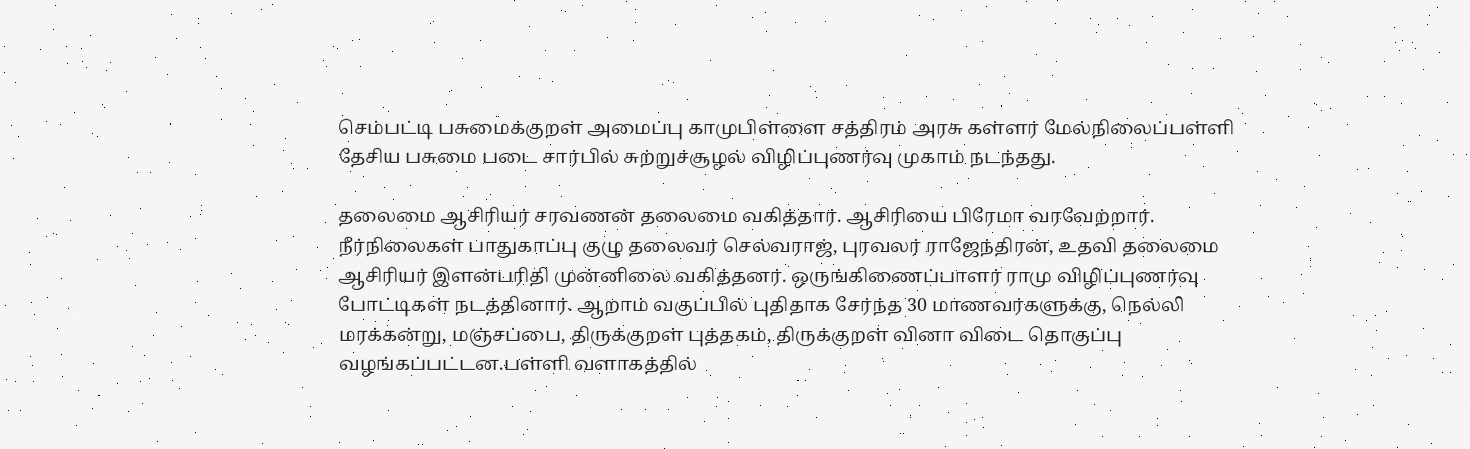செம்பட்டி பசுமைக்குறள் அமைப்பு காமுபிள்ளை சத்திரம் அரசு கள்ளர் மேல்நிலைப்பள்ளி தேசிய பசுமை படை சார்பில் சுற்றுச்சூழல் விழிப்புணர்வு முகாம் நடந்தது.

தலைமை ஆசிரியர் சரவணன் தலைமை வகித்தார். ஆசிரியை பிரேமா வரவேற்றார். நீர்நிலைகள் பாதுகாப்பு குழு தலைவர் செல்வராஜ், புரவலர் ராஜேந்திரன், உதவி தலைமை ஆசிரியர் இளன்பரிதி முன்னிலை வகித்தனர். ஒருங்கிணைப்பாளர் ராமு விழிப்புணர்வு போட்டிகள் நடத்தினார். ஆறாம் வகுப்பில் புதிதாக சேர்ந்த 30 மாணவர்களுக்கு, நெல்லி மரக்கன்று, மஞ்சப்பை, திருக்குறள் புத்தகம், திருக்குறள் வினா விடை தொகுப்பு வழங்கப்பட்டன.பள்ளி வளாகத்தில்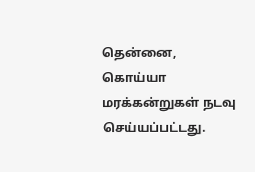தென்னை, கொய்யா மரக்கன்றுகள் நடவு செய்யப்பட்டது.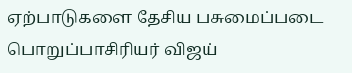ஏற்பாடுகளை தேசிய பசுமைப்படை பொறுப்பாசிரியர் விஜய்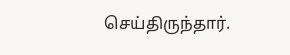செய்திருந்தார்.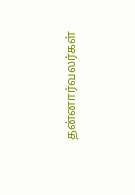தன்னார்வலர்கள்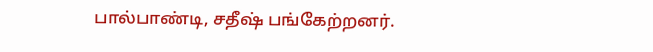பால்பாண்டி, சதீஷ் பங்கேற்றனர்.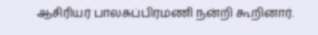ஆசிரியர் பாலசுப்பிரமணி நன்றி கூறினார்.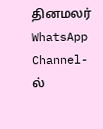தினமலர் WhatsApp Channel-ல்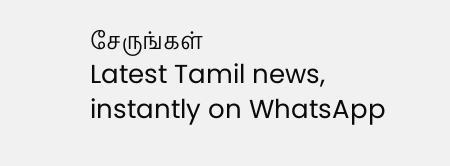சேருங்கள்
Latest Tamil news, instantly on WhatsApp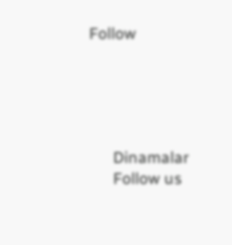Follow





      Dinamalar
      Follow us